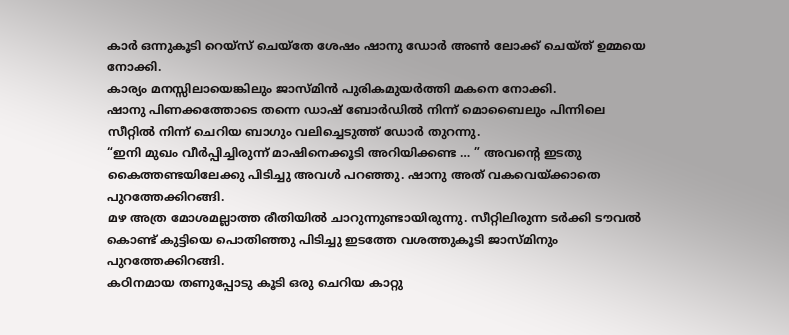കാർ ഒന്നുകൂടി റെയ്സ് ചെയ്തേ ശേഷം ഷാനു ഡോർ അൺ ലോക്ക് ചെയ്ത് ഉമ്മയെ നോക്കി.
കാര്യം മനസ്സിലായെങ്കിലും ജാസ്മിൻ പുരികമുയർത്തി മകനെ നോക്കി.
ഷാനു പിണക്കത്തോടെ തന്നെ ഡാഷ് ബോർഡിൽ നിന്ന് മൊബൈലും പിന്നിലെ സീറ്റിൽ നിന്ന് ചെറിയ ബാഗും വലിച്ചെടുത്ത് ഡോർ തുറന്നു.
“ഇനി മുഖം വീർപ്പിച്ചിരുന്ന് മാഷിനെക്കൂടി അറിയിക്കണ്ട … ” അവന്റെ ഇടതു കൈത്തണ്ടയിലേക്കു പിടിച്ചു അവൾ പറഞ്ഞു. ഷാനു അത് വകവെയ്ക്കാതെ പുറത്തേക്കിറങ്ങി.
മഴ അത്ര മോശമല്ലാത്ത രീതിയിൽ ചാറുന്നുണ്ടായിരുന്നു. സീറ്റിലിരുന്ന ടർക്കി ടൗവൽ കൊണ്ട് കുട്ടിയെ പൊതിഞ്ഞു പിടിച്ചു ഇടത്തേ വശത്തുകൂടി ജാസ്മിനും പുറത്തേക്കിറങ്ങി.
കഠിനമായ തണുപ്പോടു കൂടി ഒരു ചെറിയ കാറ്റു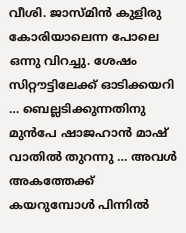വീശി. ജാസ്മിൻ കുളിരു കോരിയാലെന്ന പോലെ ഒന്നു വിറച്ചു. ശേഷം സിറ്റൗട്ടിലേക്ക് ഓടിക്കയറി … ബെല്ലടിക്കുന്നതിനു മുൻപേ ഷാജഹാൻ മാഷ് വാതിൽ തുറന്നു … അവൾ അകത്തേക്ക് കയറുമ്പോൾ പിന്നിൽ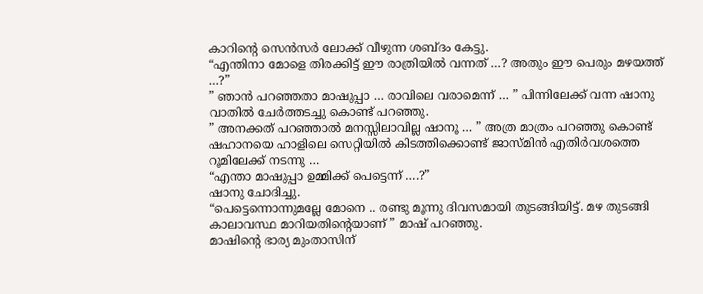കാറിന്റെ സെൻസർ ലോക്ക് വീഴുന്ന ശബ്ദം കേട്ടു.
“എന്തിനാ മോളെ തിരക്കിട്ട് ഈ രാത്രിയിൽ വന്നത് …? അതും ഈ പെരും മഴയത്ത് …?”
” ഞാൻ പറഞ്ഞതാ മാഷുപ്പാ … രാവിലെ വരാമെന്ന് … ” പിന്നിലേക്ക് വന്ന ഷാനു വാതിൽ ചേർത്തടച്ചു കൊണ്ട് പറഞ്ഞു.
” അനക്കത് പറഞ്ഞാൽ മനസ്സിലാവില്ല ഷാനൂ … ” അത്ര മാത്രം പറഞ്ഞു കൊണ്ട് ഷഹാനയെ ഹാളിലെ സെറ്റിയിൽ കിടത്തിക്കൊണ്ട് ജാസ്മിൻ എതിർവശത്തെ റൂമിലേക്ക് നടന്നു …
“എന്താ മാഷുപ്പാ ഉമ്മിക്ക് പെട്ടെന്ന് ….?”
ഷാനു ചോദിച്ചു.
“പെട്ടെന്നൊന്നുമല്ലേ മോനെ .. രണ്ടു മൂന്നു ദിവസമായി തുടങ്ങിയിട്ട്. മഴ തുടങ്ങി കാലാവസ്ഥ മാറിയതിന്റെയാണ് ” മാഷ് പറഞ്ഞു.
മാഷിന്റെ ഭാര്യ മുംതാസിന്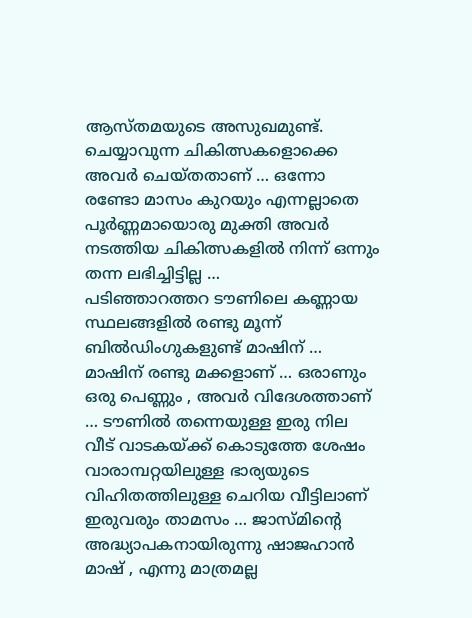ആസ്തമയുടെ അസുഖമുണ്ട്. ചെയ്യാവുന്ന ചികിത്സകളൊക്കെ അവർ ചെയ്തതാണ് … ഒന്നോ രണ്ടോ മാസം കുറയും എന്നല്ലാതെ പൂർണ്ണമായൊരു മുക്തി അവർ നടത്തിയ ചികിത്സകളിൽ നിന്ന് ഒന്നും തന്ന ലഭിച്ചിട്ടില്ല …
പടിഞ്ഞാറത്തറ ടൗണിലെ കണ്ണായ സ്ഥലങ്ങളിൽ രണ്ടു മൂന്ന് ബിൽഡിംഗുകളുണ്ട് മാഷിന് … മാഷിന് രണ്ടു മക്കളാണ് … ഒരാണും ഒരു പെണ്ണും , അവർ വിദേശത്താണ് … ടൗണിൽ തന്നെയുള്ള ഇരു നില വീട് വാടകയ്ക്ക് കൊടുത്തേ ശേഷം വാരാമ്പറ്റയിലുള്ള ഭാര്യയുടെ വിഹിതത്തിലുള്ള ചെറിയ വീട്ടിലാണ് ഇരുവരും താമസം … ജാസ്മിന്റെ അദ്ധ്യാപകനായിരുന്നു ഷാജഹാൻ മാഷ് , എന്നു മാത്രമല്ല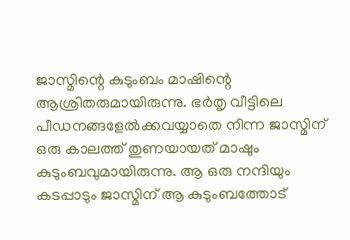ജാസ്മിന്റെ കുടുംബം മാഷിന്റെ ആശ്രിതരുമായിരുന്നു. ഭർതൃ വീട്ടിലെ പീഡനങ്ങളേൽക്കവയ്യാതെ നിന്ന ജാസ്മിന് ഒരു കാലത്ത് തുണയായത് മാഷും കുടുംബവുമായിരുന്നു. ആ ഒരു നന്ദിയും കടപ്പാടും ജാസ്മിന് ആ കുടുംബത്തോട്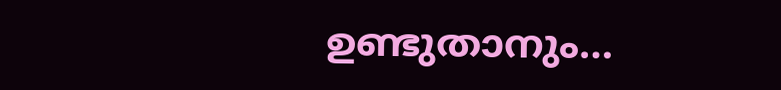ഉണ്ടുതാനും…